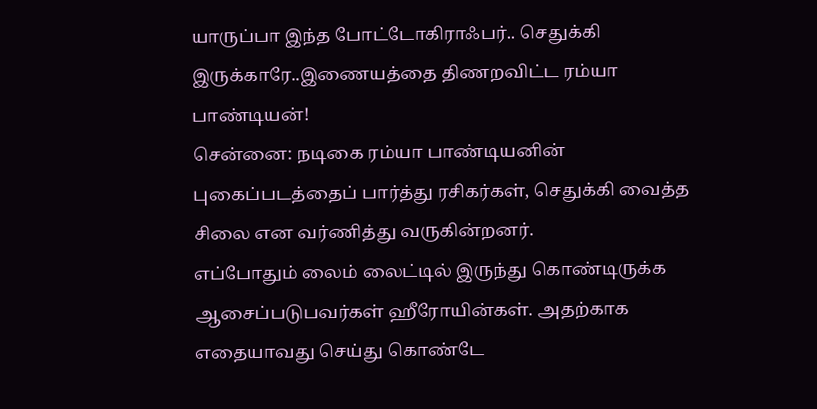யாருப்பா இந்த போட்டோகிராஃபர்.. செதுக்கி இருக்காரே..இணையத்தை திணறவிட்ட ரம்யா பாண்டியன்!
சென்னை: நடிகை ரம்யா பாண்டியனின் புகைப்படத்தைப் பார்த்து ரசிகர்கள், செதுக்கி வைத்த சிலை என வர்ணித்து வருகின்றனர்.
எப்போதும் லைம் லைட்டில் இருந்து கொண்டிருக்க ஆசைப்படுபவர்கள் ஹீரோயின்கள். அதற்காக எதையாவது செய்து கொண்டே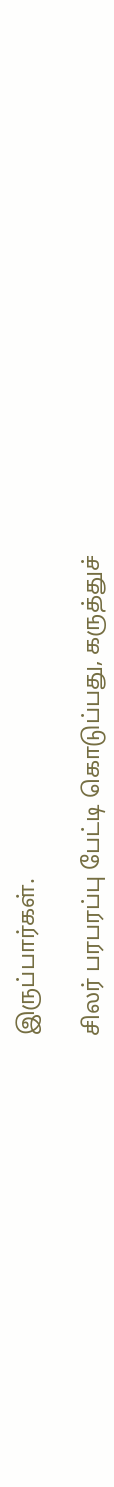இருப்பார்கள்.

சிலர் பரபரப்பு பேட்டி கொடுப்பது, கருத்துச்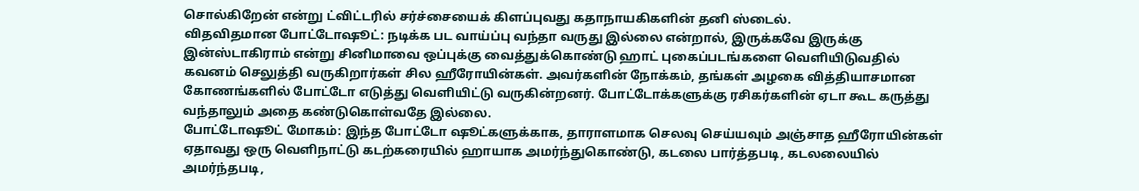சொல்கிறேன் என்று ட்விட்டரில் சர்ச்சையைக் கிளப்புவது கதாநாயகிகளின் தனி ஸ்டைல்.
விதவிதமான போட்டோஷூட்: நடிக்க பட வாய்ப்பு வந்தா வருது இல்லை என்றால், இருக்கவே இருக்கு இன்ஸ்டாகிராம் என்று சினிமாவை ஒப்புக்கு வைத்துக்கொண்டு ஹாட் புகைப்படங்களை வெளியிடுவதில் கவனம் செலுத்தி வருகிறார்கள் சில ஹீரோயின்கள். அவர்களின் நோக்கம், தங்கள் அழகை வித்தியாசமான கோணங்களில் போட்டோ எடுத்து வெளியிட்டு வருகின்றனர். போட்டோக்களுக்கு ரசிகர்களின் ஏடா கூட கருத்து வந்தாலும் அதை கண்டுகொள்வதே இல்லை.
போட்டோஷூட் மோகம்: இந்த போட்டோ ஷூட்களுக்காக, தாராளமாக செலவு செய்யவும் அஞ்சாத ஹீரோயின்கள் ஏதாவது ஒரு வெளிநாட்டு கடற்கரையில் ஹாயாக அமர்ந்துகொண்டு, கடலை பார்த்தபடி, கடலலையில் அமர்ந்தபடி,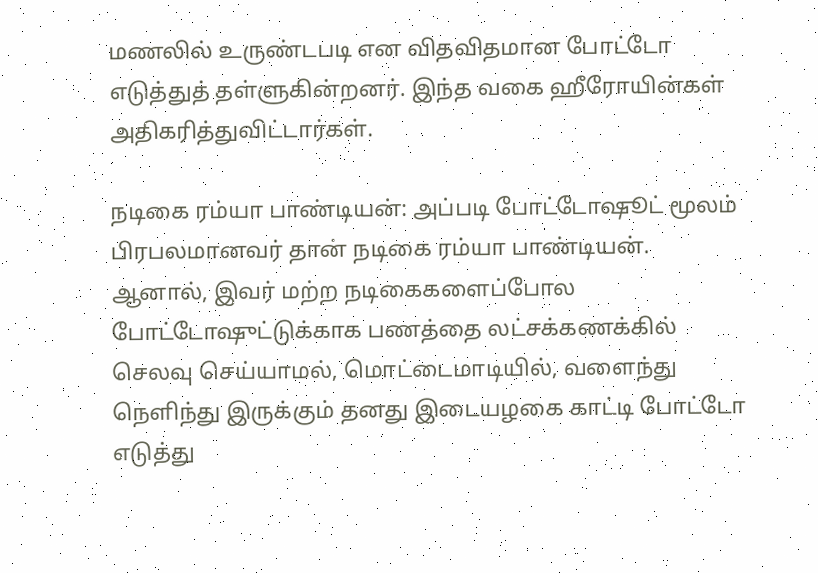மணலில் உருண்டபடி என விதவிதமான போட்டோ எடுத்துத் தள்ளுகின்றனர். இந்த வகை ஹீரோயின்கள் அதிகரித்துவிட்டார்கள்.

நடிகை ரம்யா பாண்டியன்: அப்படி போட்டோஷூட் மூலம் பிரபலமானவர் தான் நடிகை ரம்யா பாண்டியன். ஆனால், இவர் மற்ற நடிகைகளைப்போல போட்டோஷுட்டுக்காக பணத்தை லட்சக்கணக்கில் செலவு செய்யாமல், மொட்டைமாடியில், வளைந்து நெளிந்து இருக்கும் தனது இடையழகை காட்டி போட்டோ எடுத்து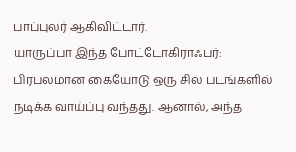பாப்புலர் ஆகிவிட்டார்.
யாருப்பா இந்த போட்டோகிராஃபர்: பிரபலமான கையோடு ஒரு சில படங்களில் நடிக்க வாய்ப்பு வந்தது. ஆனால், அந்த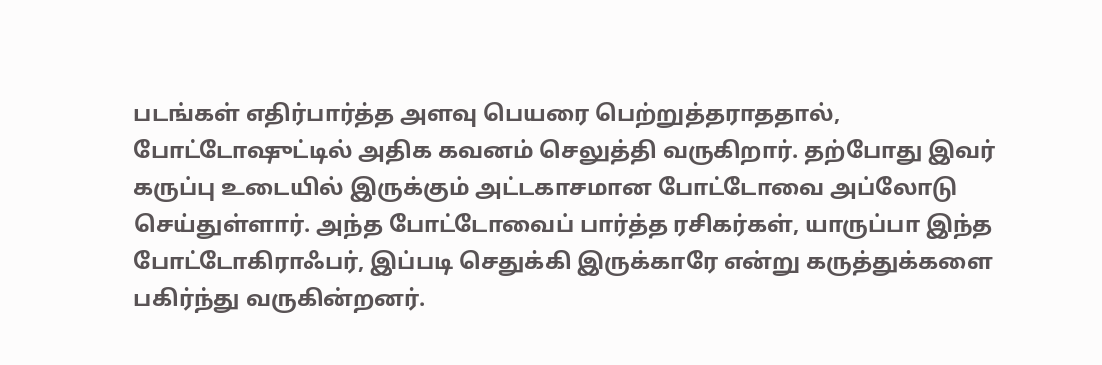படங்கள் எதிர்பார்த்த அளவு பெயரை பெற்றுத்தராததால், போட்டோஷுட்டில் அதிக கவனம் செலுத்தி வருகிறார். தற்போது இவர் கருப்பு உடையில் இருக்கும் அட்டகாசமான போட்டோவை அப்லோடு செய்துள்ளார். அந்த போட்டோவைப் பார்த்த ரசிகர்கள், யாருப்பா இந்த போட்டோகிராஃபர், இப்படி செதுக்கி இருக்காரே என்று கருத்துக்களை பகிர்ந்து வருகின்றனர்.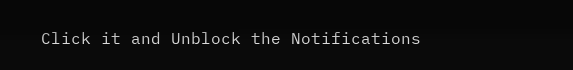Click it and Unblock the Notifications